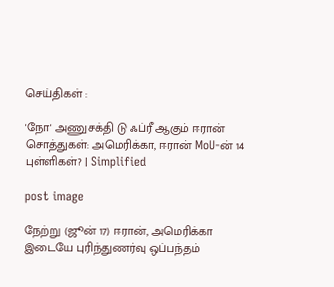செய்திகள் :

'நோ' அணுசக்தி டு ஃப்ரீ ஆகும் ஈரான் சொத்துகள்: அமெரிக்கா, ஈரான் MoU-ன் 14 புள்ளிகள்? | Simplified

post image

நேற்று (ஜூன் 17) ஈரான், அமெரிக்கா இடையே புரிந்துணர்வு ஒப்பந்தம்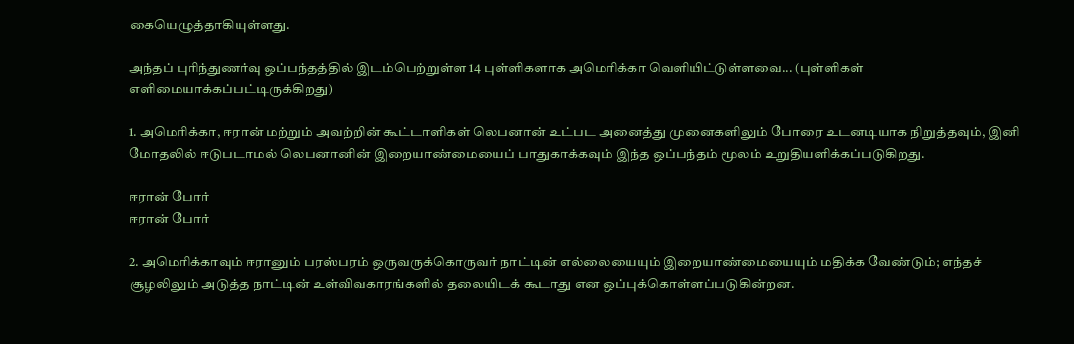கையெழுத்தாகியுள்ளது.

அந்தப் புரிந்துணர்வு ஒப்பந்தத்தில் இடம்பெற்றுள்ள 14 புள்ளிகளாக அமெரிக்கா வெளியிட்டுள்ளவை... (புள்ளிகள் எளிமையாக்கப்பட்டிருக்கிறது)

1. அமெரிக்கா, ஈரான் மற்றும் அவற்றின் கூட்டாளிகள் லெபனான் உட்பட அனைத்து முனைகளிலும் போரை உடனடியாக நிறுத்தவும், இனி மோதலில் ஈடுபடாமல் லெபனானின் இறையாண்மையைப் பாதுகாக்கவும் இந்த ஒப்பந்தம் மூலம் உறுதியளிக்கப்படுகிறது.

ஈரான் போர்
ஈரான் போர்

2. அமெரிக்காவும் ஈரானும் பரஸ்பரம் ஒருவருக்கொருவர் நாட்டின் எல்லையையும் இறையாண்மையையும் மதிக்க வேண்டும்; எந்தச் சூழலிலும் அடுத்த நாட்டின் உள்விவகாரங்களில் தலையிடக் கூடாது என ஒப்புக்கொள்ளப்படுகின்றன.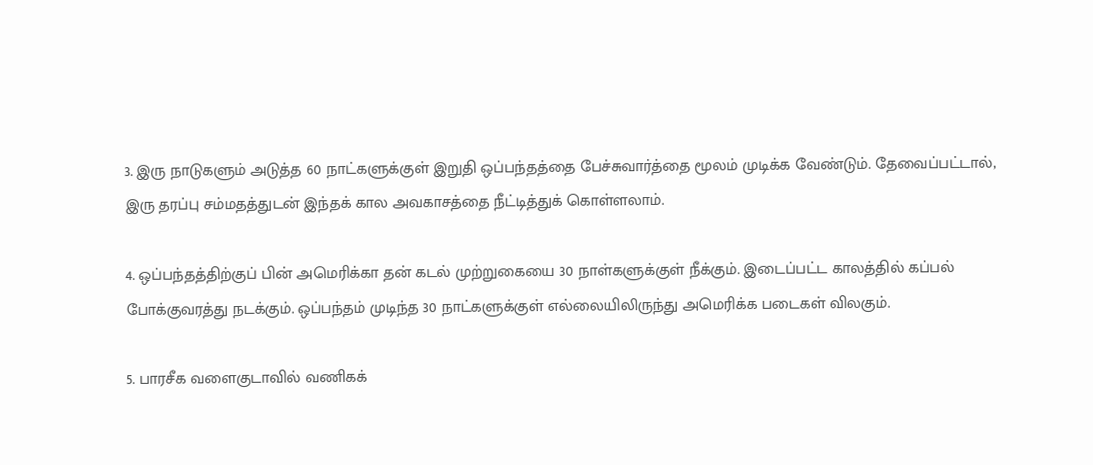3. இரு நாடுகளும் அடுத்த 60 நாட்களுக்குள் இறுதி ஒப்பந்தத்தை பேச்சுவார்த்தை மூலம் முடிக்க வேண்டும். தேவைப்பட்டால், இரு தரப்பு சம்மதத்துடன் இந்தக் கால அவகாசத்தை நீட்டித்துக் கொள்ளலாம்.

4. ஒப்பந்தத்திற்குப் பின் அமெரிக்கா தன் கடல் முற்றுகையை 30 நாள்களுக்குள் நீக்கும். இடைப்பட்ட காலத்தில் கப்பல் போக்குவரத்து நடக்கும். ஒப்பந்தம் முடிந்த 30 நாட்களுக்குள் எல்லையிலிருந்து அமெரிக்க படைகள் விலகும்.

5. பாரசீக வளைகுடாவில் வணிகக்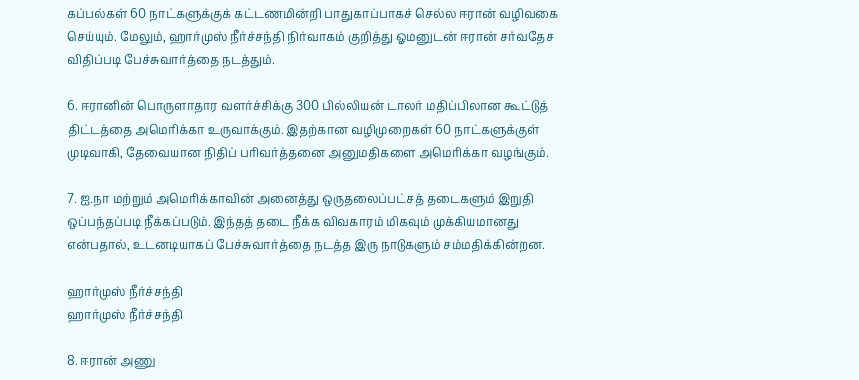கப்பல்கள் 60 நாட்களுக்குக் கட்டணமின்றி பாதுகாப்பாகச் செல்ல ஈரான் வழிவகை செய்யும். மேலும், ஹார்முஸ் நீர்ச்சந்தி நிர்வாகம் குறித்து ஓமனுடன் ஈரான் சர்வதேச விதிப்படி பேச்சுவார்த்தை நடத்தும்.

6. ஈரானின் பொருளாதார வளர்ச்சிக்கு 300 பில்லியன் டாலர் மதிப்பிலான கூட்டுத் திட்டத்தை அமெரிக்கா உருவாக்கும். இதற்கான வழிமுறைகள் 60 நாட்களுக்குள் முடிவாகி, தேவையான நிதிப் பரிவர்த்தனை அனுமதிகளை அமெரிக்கா வழங்கும்.

7. ஐ.நா மற்றும் அமெரிக்காவின் அனைத்து ஒருதலைப்பட்சத் தடைகளும் இறுதி ஒப்பந்தப்படி நீக்கப்படும். இந்தத் தடை நீக்க விவகாரம் மிகவும் முக்கியமானது என்பதால், உடனடியாகப் பேச்சுவார்த்தை நடத்த இரு நாடுகளும் சம்மதிக்கின்றன.

ஹார்முஸ் நீர்ச்சந்தி
ஹார்முஸ் நீர்ச்சந்தி

8. ஈரான் அணு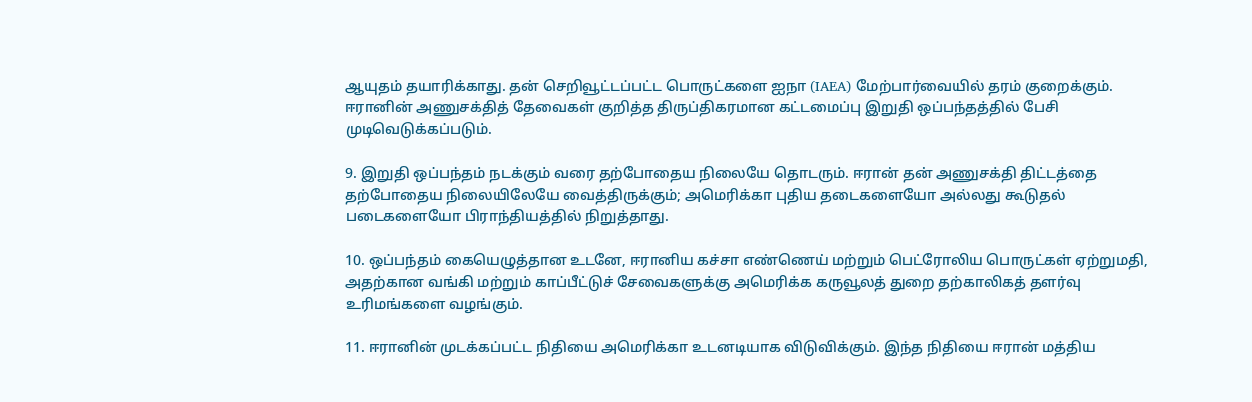ஆயுதம் தயாரிக்காது. தன் செறிவூட்டப்பட்ட பொருட்களை ஐநா (IAEA) மேற்பார்வையில் தரம் குறைக்கும். ஈரானின் அணுசக்தித் தேவைகள் குறித்த திருப்திகரமான கட்டமைப்பு இறுதி ஒப்பந்தத்தில் பேசி முடிவெடுக்கப்படும்.

9. இறுதி ஒப்பந்தம் நடக்கும் வரை தற்போதைய நிலையே தொடரும். ஈரான் தன் அணுசக்தி திட்டத்தை தற்போதைய நிலையிலேயே வைத்திருக்கும்; அமெரிக்கா புதிய தடைகளையோ அல்லது கூடுதல் படைகளையோ பிராந்தியத்தில் நிறுத்தாது.

10. ஒப்பந்தம் கையெழுத்தான உடனே, ஈரானிய கச்சா எண்ணெய் மற்றும் பெட்ரோலிய பொருட்கள் ஏற்றுமதி, அதற்கான வங்கி மற்றும் காப்பீட்டுச் சேவைகளுக்கு அமெரிக்க கருவூலத் துறை தற்காலிகத் தளர்வு உரிமங்களை வழங்கும்.

11. ஈரானின் முடக்கப்பட்ட நிதியை அமெரிக்கா உடனடியாக விடுவிக்கும். இந்த நிதியை ஈரான் மத்திய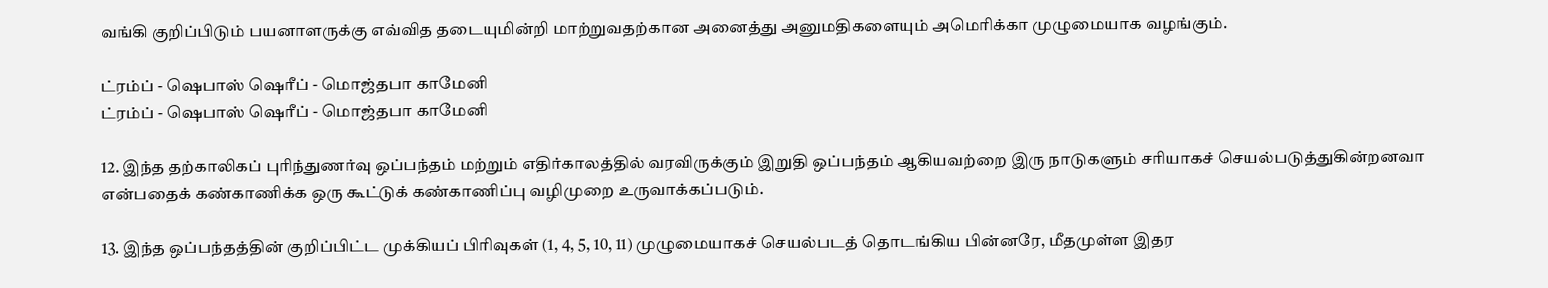வங்கி குறிப்பிடும் பயனாளருக்கு எவ்வித தடையுமின்றி மாற்றுவதற்கான அனைத்து அனுமதிகளையும் அமெரிக்கா முழுமையாக வழங்கும்.

ட்ரம்ப் - ஷெபாஸ் ஷெரீப் - மொஜ்தபா காமேனி
ட்ரம்ப் - ஷெபாஸ் ஷெரீப் - மொஜ்தபா காமேனி

12. இந்த தற்காலிகப் புரிந்துணர்வு ஒப்பந்தம் மற்றும் எதிர்காலத்தில் வரவிருக்கும் இறுதி ஒப்பந்தம் ஆகியவற்றை இரு நாடுகளும் சரியாகச் செயல்படுத்துகின்றனவா என்பதைக் கண்காணிக்க ஒரு கூட்டுக் கண்காணிப்பு வழிமுறை உருவாக்கப்படும்.

13. இந்த ஒப்பந்தத்தின் குறிப்பிட்ட முக்கியப் பிரிவுகள் (1, 4, 5, 10, 11) முழுமையாகச் செயல்படத் தொடங்கிய பின்னரே, மீதமுள்ள இதர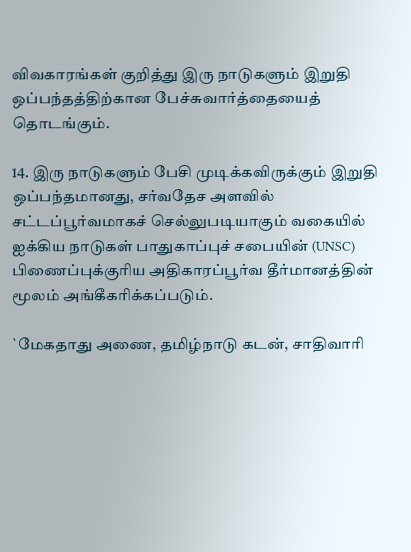விவகாரங்கள் குறித்து இரு நாடுகளும் இறுதி ஒப்பந்தத்திற்கான பேச்சுவார்த்தையைத் தொடங்கும்.

14. இரு நாடுகளும் பேசி முடிக்கவிருக்கும் இறுதி ஒப்பந்தமானது, சர்வதேச அளவில் சட்டப்பூர்வமாகச் செல்லுபடியாகும் வகையில் ஐக்கிய நாடுகள் பாதுகாப்புச் சபையின் (UNSC) பிணைப்புக்குரிய அதிகாரப்பூர்வ தீர்மானத்தின் மூலம் அங்கீகரிக்கப்படும்.

`மேகதாது அணை, தமிழ்நாடு கடன், சாதிவாரி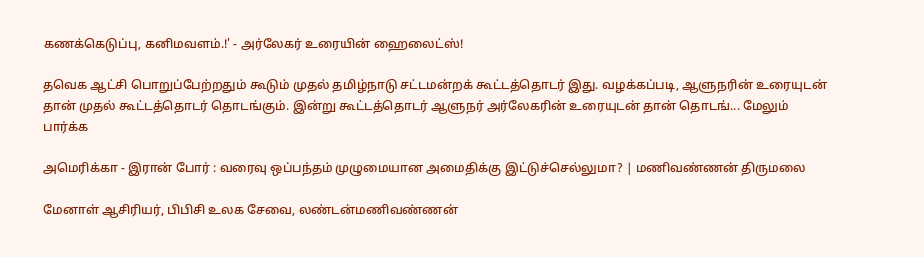கணக்கெடுப்பு, கனிமவளம்.!' - அர்லேகர் உரையின் ஹைலைட்ஸ்!

தவெக ஆட்சி பொறுப்பேற்றதும் கூடும் முதல் தமிழ்நாடு சட்டமன்றக் கூட்டத்தொடர் இது. வழக்கப்படி, ஆளுநரின் உரையுடன் தான் முதல் கூட்டத்தொடர் தொடங்கும். இன்று கூட்டத்தொடர் ஆளுநர் அர்லேகரின் உரையுடன் தான் தொடங்... மேலும் பார்க்க

அமெரிக்கா - இரான் போர் : வரைவு ஒப்பந்தம் முழுமையான அமைதிக்கு இட்டுச்செல்லுமா? | மணிவண்ணன் திருமலை

மேனாள் ஆசிரியர், பிபிசி உலக சேவை, லண்டன்மணிவண்ணன்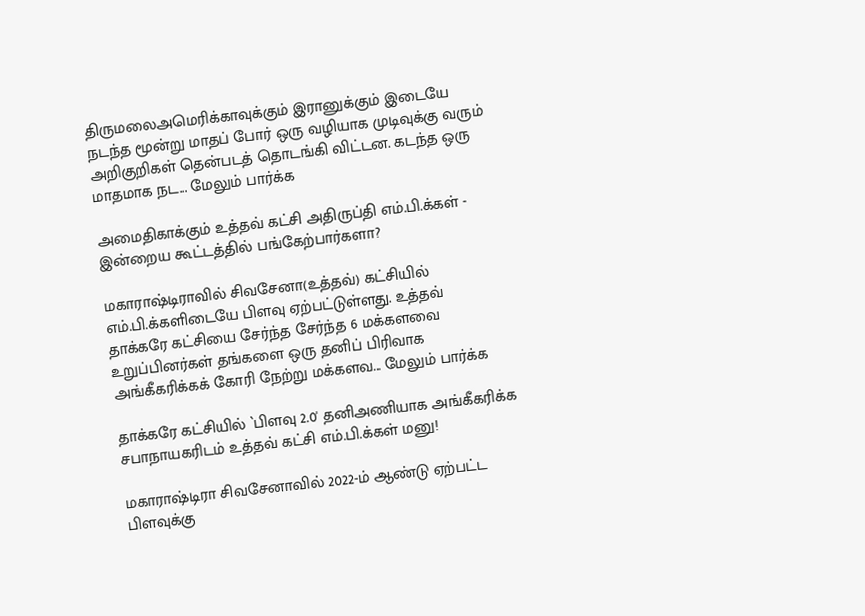திருமலைஅமெரிக்காவுக்கும் இரானுக்கும் இடையே நடந்த மூன்று மாதப் போர் ஒரு வழியாக முடிவுக்கு வரும் அறிகுறிகள் தென்படத் தொடங்கி விட்டன. கடந்த ஒரு மாதமாக நட... மேலும் பார்க்க

அமைதிகாக்கும் உத்தவ் கட்சி அதிருப்தி எம்.பி.க்கள் - இன்றைய கூட்டத்தில் பங்கேற்பார்களா?

மகாராஷ்டிராவில் சிவசேனா(உத்தவ்) கட்சியில் எம்.பி.க்களிடையே பிளவு ஏற்பட்டுள்ளது. உத்தவ் தாக்கரே கட்சியை சேர்ந்த சேர்ந்த 6 மக்களவை உறுப்பினர்கள் தங்களை ஒரு தனிப் பிரிவாக அங்கீகரிக்கக் கோரி நேற்று மக்களவ... மேலும் பார்க்க

தாக்கரே கட்சியில் `பிளவு 2.0' தனிஅணியாக அங்கீகரிக்க சபாநாயகரிடம் உத்தவ் கட்சி எம்.பி.க்கள் மனு!

மகாராஷ்டிரா சிவசேனாவில் 2022-ம் ஆண்டு ஏற்பட்ட பிளவுக்கு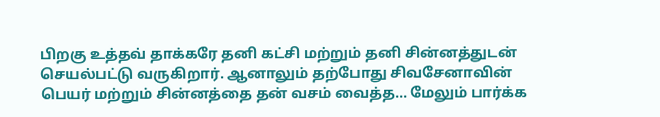பிறகு உத்தவ் தாக்கரே தனி கட்சி மற்றும் தனி சின்னத்துடன் செயல்பட்டு வருகிறார். ஆனாலும் தற்போது சிவசேனாவின் பெயர் மற்றும் சின்னத்தை தன் வசம் வைத்த... மேலும் பார்க்க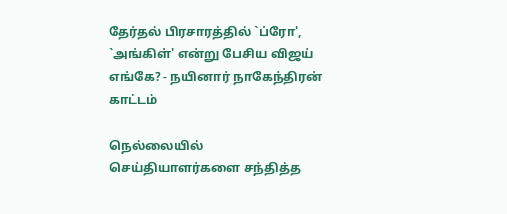தேர்தல் பிரசாரத்தில் `ப்ரோ', `அங்கிள்' என்று பேசிய விஜய் எங்கே? - நயினார் நாகேந்திரன் காட்டம்

நெல்லையில் செய்தியாளர்களை சந்தித்த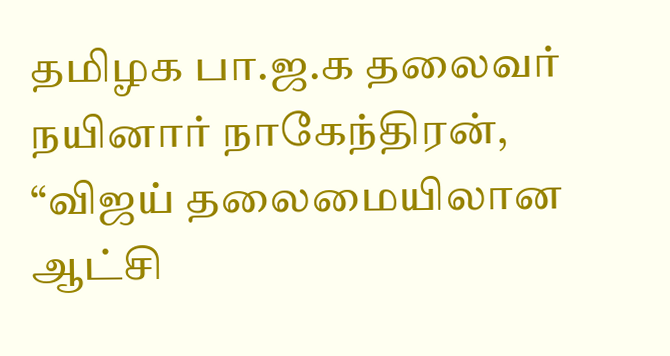தமிழக பா.ஜ.க தலைவர் நயினார் நாகேந்திரன், “விஜய் தலைமையிலான ஆட்சி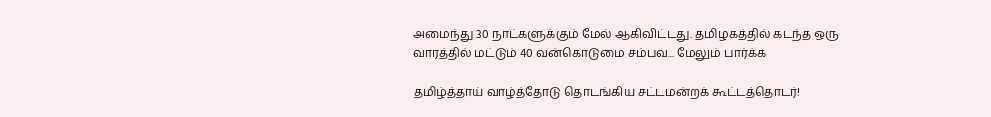அமைந்து 30 நாட்களுக்கும் மேல் ஆகிவிட்டது. தமிழகத்தில் கடந்த ஒரு வாரத்தில் மட்டும் 40 வன்கொடுமை சம்பவ... மேலும் பார்க்க

தமிழ்த்தாய் வாழ்த்தோடு தொடங்கிய சட்டமன்றக் கூட்டத்தொடர்!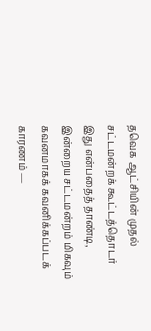தவெக ஆட்சியின் முதல் சட்டமன்றக் கூட்டத்தொடர் இது என்பதைத் தாண்டி, இன்றைய சட்டமன்றம் மிகவும் கவனமாகக் கவனிக்கப்படக் காரணம் —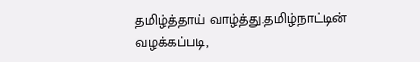தமிழ்த்தாய் வாழ்த்து.தமிழ்நாட்டின் வழக்கப்படி,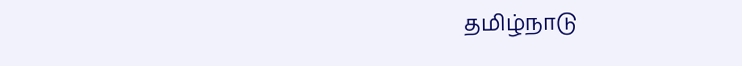தமிழ்நாடு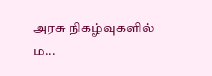அரசு நிகழ்வுகளில் ம...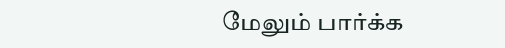மேலும் பார்க்க